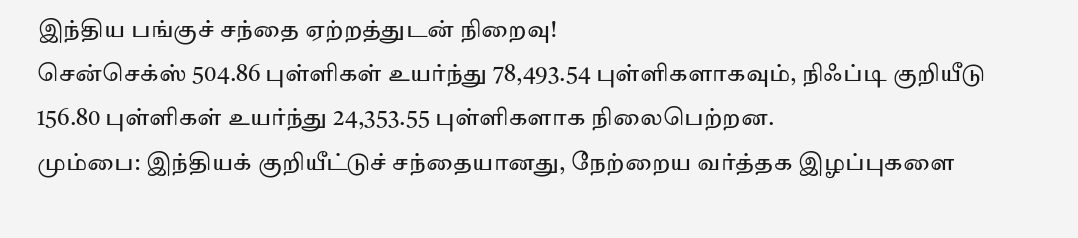இந்திய பங்குச் சந்தை ஏற்றத்துடன் நிறைவு!
சென்செக்ஸ் 504.86 புள்ளிகள் உயர்ந்து 78,493.54 புள்ளிகளாகவும், நிஃப்டி குறியீடு 156.80 புள்ளிகள் உயர்ந்து 24,353.55 புள்ளிகளாக நிலைபெற்றன.
மும்பை: இந்தியக் குறியீட்டுச் சந்தையானது, நேற்றைய வர்த்தக இழப்புகளை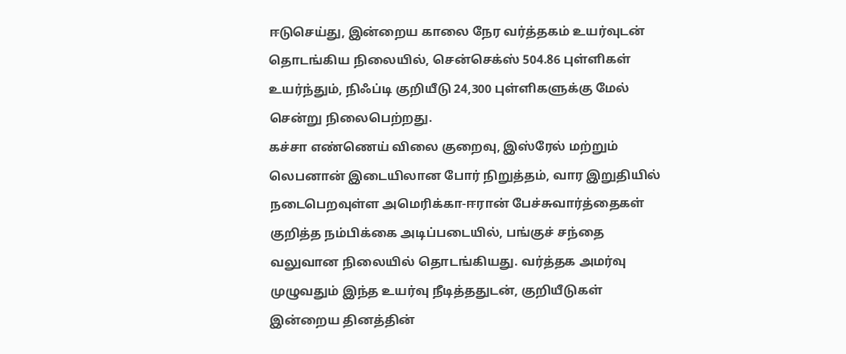ஈடுசெய்து, இன்றைய காலை நேர வர்த்தகம் உயர்வுடன் தொடங்கிய நிலையில், சென்செக்ஸ் 504.86 புள்ளிகள் உயர்ந்தும், நிஃப்டி குறியீடு 24,300 புள்ளிகளுக்கு மேல் சென்று நிலைபெற்றது.
கச்சா எண்ணெய் விலை குறைவு, இஸ்ரேல் மற்றும் லெபனான் இடையிலான போர் நிறுத்தம், வார இறுதியில் நடைபெறவுள்ள அமெரிக்கா-ஈரான் பேச்சுவார்த்தைகள் குறித்த நம்பிக்கை அடிப்படையில், பங்குச் சந்தை வலுவான நிலையில் தொடங்கியது. வர்த்தக அமர்வு முழுவதும் இந்த உயர்வு நீடித்ததுடன், குறியீடுகள் இன்றைய தினத்தின்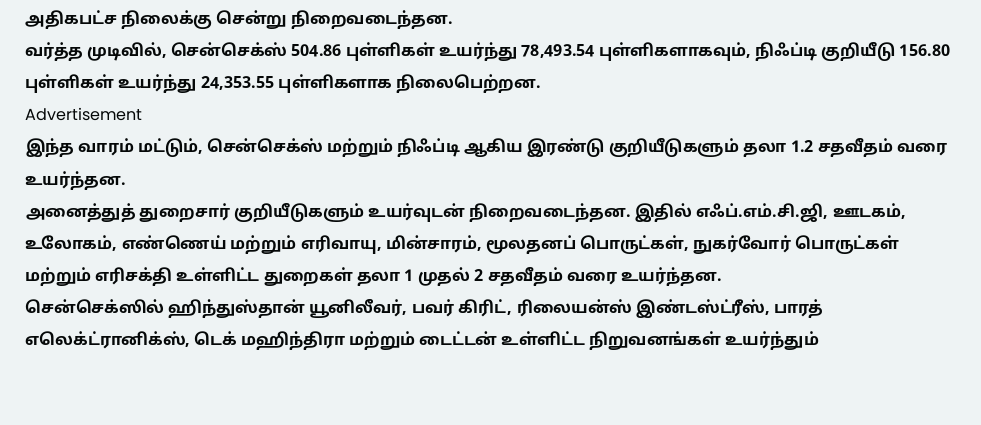அதிகபட்ச நிலைக்கு சென்று நிறைவடைந்தன.
வர்த்த முடிவில், சென்செக்ஸ் 504.86 புள்ளிகள் உயர்ந்து 78,493.54 புள்ளிகளாகவும், நிஃப்டி குறியீடு 156.80 புள்ளிகள் உயர்ந்து 24,353.55 புள்ளிகளாக நிலைபெற்றன.
Advertisement
இந்த வாரம் மட்டும், சென்செக்ஸ் மற்றும் நிஃப்டி ஆகிய இரண்டு குறியீடுகளும் தலா 1.2 சதவீதம் வரை உயர்ந்தன.
அனைத்துத் துறைசார் குறியீடுகளும் உயர்வுடன் நிறைவடைந்தன. இதில் எஃப்.எம்.சி.ஜி, ஊடகம், உலோகம், எண்ணெய் மற்றும் எரிவாயு, மின்சாரம், மூலதனப் பொருட்கள், நுகர்வோர் பொருட்கள் மற்றும் எரிசக்தி உள்ளிட்ட துறைகள் தலா 1 முதல் 2 சதவீதம் வரை உயர்ந்தன.
சென்செக்ஸில் ஹிந்துஸ்தான் யூனிலீவர், பவர் கிரிட், ரிலையன்ஸ் இண்டஸ்ட்ரீஸ், பாரத் எலெக்ட்ரானிக்ஸ், டெக் மஹிந்திரா மற்றும் டைட்டன் உள்ளிட்ட நிறுவனங்கள் உயர்ந்தும்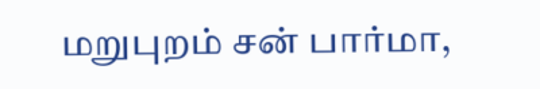மறுபுறம் சன் பார்மா,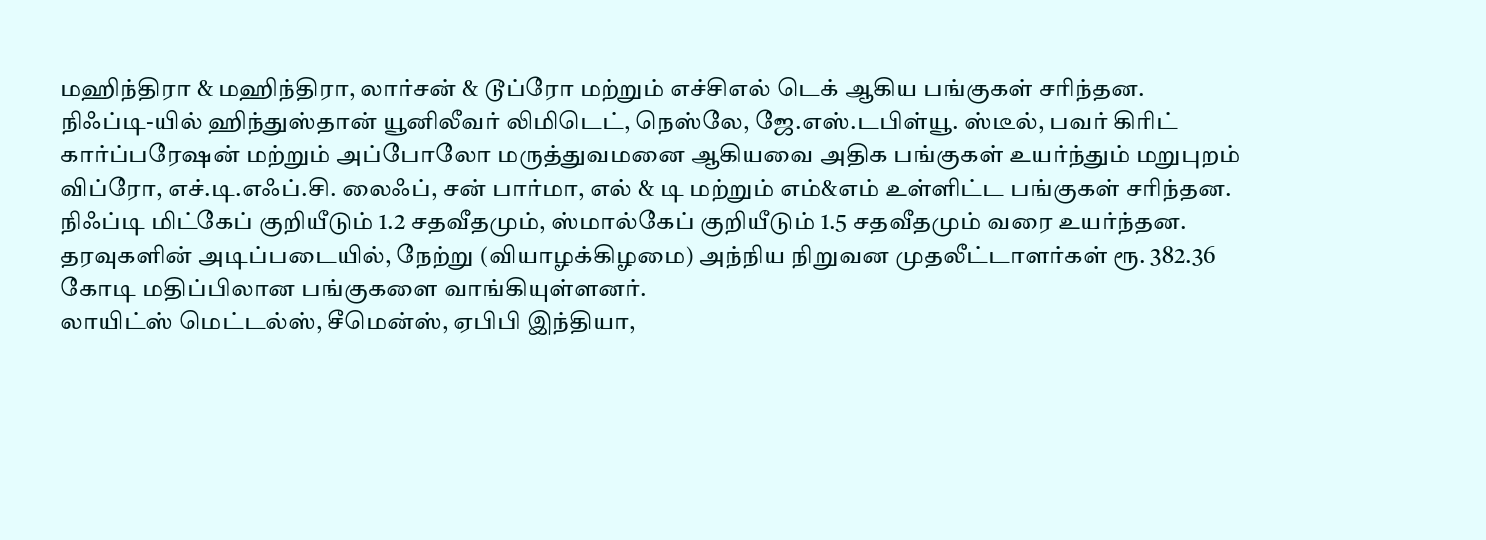மஹிந்திரா & மஹிந்திரா, லார்சன் & டூப்ரோ மற்றும் எச்சிஎல் டெக் ஆகிய பங்குகள் சரிந்தன.
நிஃப்டி-யில் ஹிந்துஸ்தான் யூனிலீவர் லிமிடெட், நெஸ்லே, ஜே.எஸ்.டபிள்யூ. ஸ்டீல், பவர் கிரிட் கார்ப்பரேஷன் மற்றும் அப்போலோ மருத்துவமனை ஆகியவை அதிக பங்குகள் உயர்ந்தும் மறுபுறம் விப்ரோ, எச்.டி.எஃப்.சி. லைஃப், சன் பார்மா, எல் & டி மற்றும் எம்&எம் உள்ளிட்ட பங்குகள் சரிந்தன.
நிஃப்டி மிட்கேப் குறியீடும் 1.2 சதவீதமும், ஸ்மால்கேப் குறியீடும் 1.5 சதவீதமும் வரை உயர்ந்தன.
தரவுகளின் அடிப்படையில், நேற்று (வியாழக்கிழமை) அந்நிய நிறுவன முதலீட்டாளர்கள் ரூ. 382.36 கோடி மதிப்பிலான பங்குகளை வாங்கியுள்ளனர்.
லாயிட்ஸ் மெட்டல்ஸ், சீமென்ஸ், ஏபிபி இந்தியா,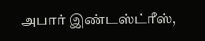அபார் இண்டஸ்ட்ரீஸ்,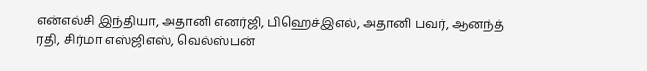என்எல்சி இந்தியா, அதானி எனர்ஜி, பிஹெச்இஎல், அதானி பவர், ஆனந்த் ரதி, சிர்மா எஸ்ஜிஎஸ், வெல்ஸ்பன்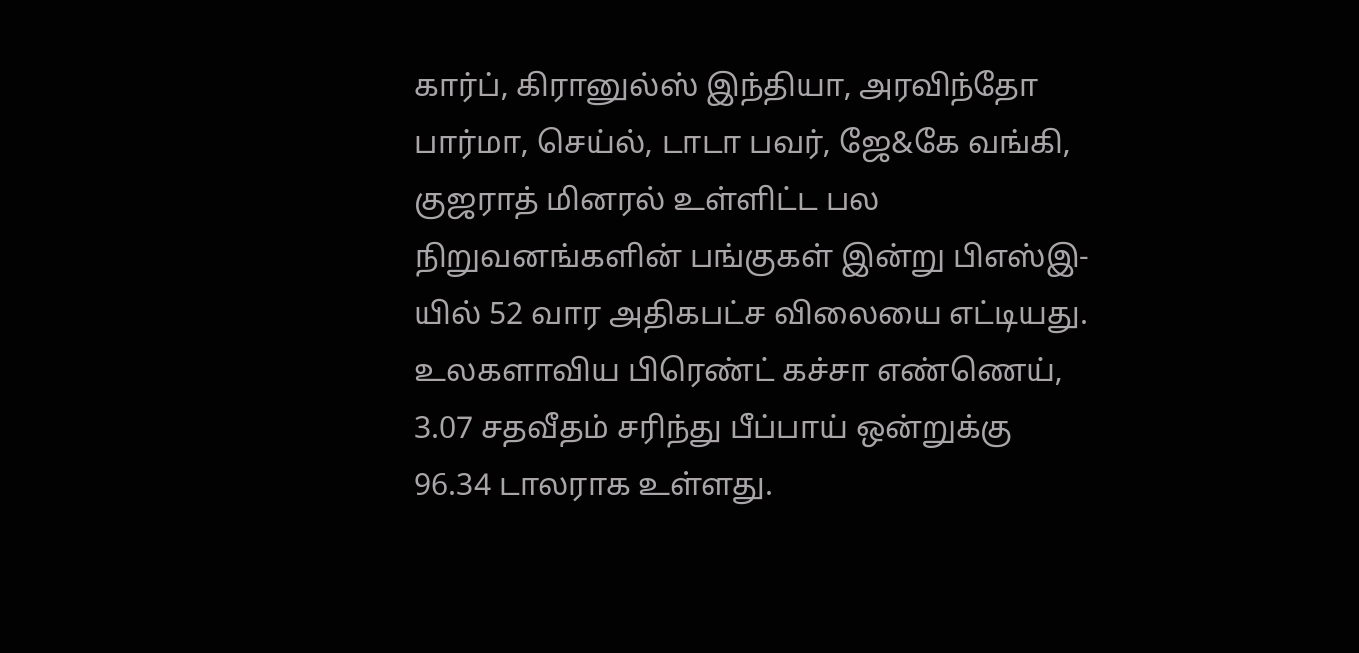கார்ப், கிரானுல்ஸ் இந்தியா, அரவிந்தோ பார்மா, செய்ல், டாடா பவர், ஜே&கே வங்கி, குஜராத் மினரல் உள்ளிட்ட பல நிறுவனங்களின் பங்குகள் இன்று பிஎஸ்இ-யில் 52 வார அதிகபட்ச விலையை எட்டியது.
உலகளாவிய பிரெண்ட் கச்சா எண்ணெய், 3.07 சதவீதம் சரிந்து பீப்பாய் ஒன்றுக்கு 96.34 டாலராக உள்ளது.